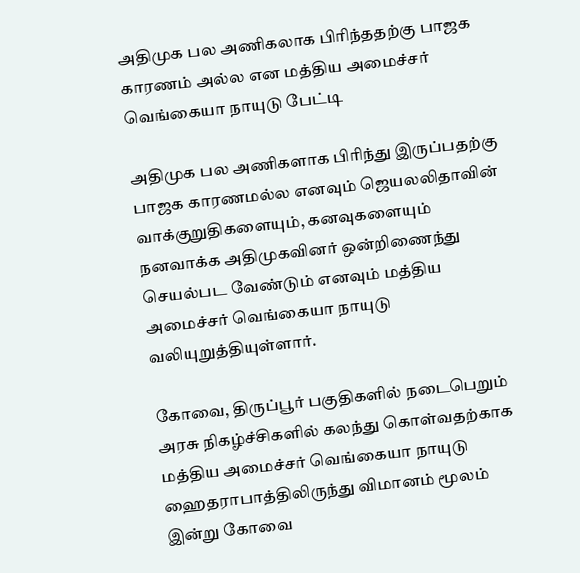அதிமுக பல அணிகலாக பிரிந்ததற்கு பாஜக காரணம் அல்ல என மத்திய அமைச்சர் வெங்கையா நாயுடு பேட்டி

அதிமுக பல அணிகளாக பிரிந்து இருப்பதற்கு பாஜக காரணமல்ல எனவும் ஜெயலலிதாவின் வாக்குறுதிகளையும், கனவுகளையும் நனவாக்க அதிமுகவினர் ஒன்றிணைந்து செயல்பட வேண்டும் எனவும் மத்திய அமைச்சர் வெங்கையா நாயுடு வலியுறுத்தியுள்ளார்.

கோவை, திருப்பூர் பகுதிகளில் நடைபெறும் அரசு நிகழ்ச்சிகளில் கலந்து கொள்வதற்காக மத்திய அமைச்சர் வெங்கையா நாயுடு ஹைதராபாத்திலிருந்து விமானம் மூலம் இன்று கோவை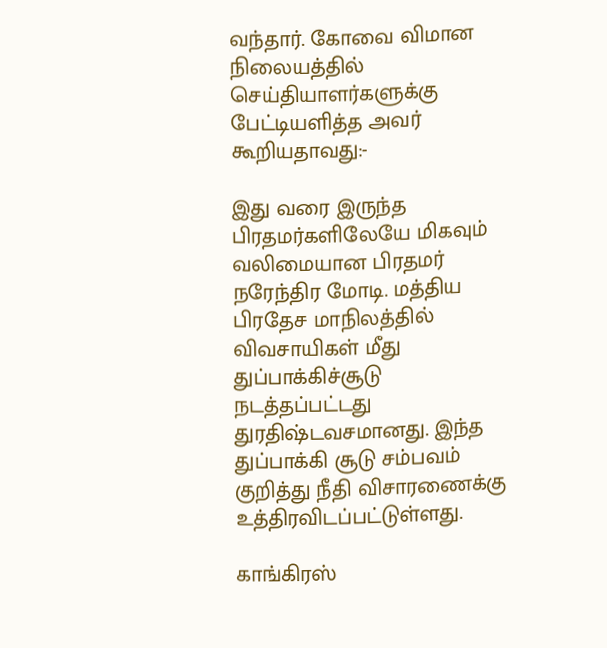வந்தார். கோவை விமான நிலையத்தில் செய்தியாளர்களுக்கு பேட்டியளித்த அவர் கூறியதாவது:-

இது வரை இருந்த பிரதமர்களிலேயே மிகவும் வலிமையான பிரதமர் நரேந்திர மோடி. மத்திய பிரதேச மாநிலத்தில் விவசாயிகள் மீது துப்பாக்கிச்சூடு நடத்தப்பட்டது துரதிஷ்டவசமானது. இந்த துப்பாக்கி சூடு சம்பவம் குறித்து நீதி விசாரணைக்கு உத்திரவிடப்பட்டுள்ளது.

காங்கிரஸ்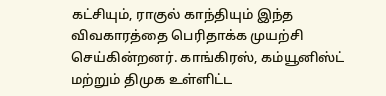கட்சியும், ராகுல் காந்தியும் இந்த விவகாரத்தை பெரிதாக்க முயற்சி செய்கின்றனர். காங்கிரஸ், கம்யூனிஸ்ட் மற்றும் திமுக உள்ளிட்ட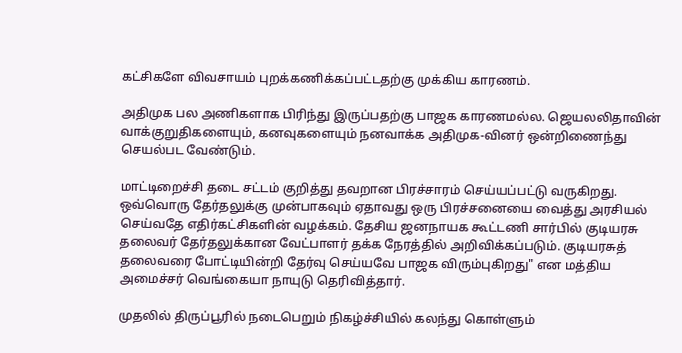கட்சிகளே விவசாயம் புறக்கணிக்கப்பட்டதற்கு முக்கிய காரணம்.

அதிமுக பல அணிகளாக பிரிந்து இருப்பதற்கு பாஜக காரணமல்ல. ஜெயலலிதாவின் வாக்குறுதிகளையும், கனவுகளையும் நனவாக்க அதிமுக-வினர் ஒன்றிணைந்து செயல்பட வேண்டும்.

மாட்டிறைச்சி தடை சட்டம் குறித்து தவறான பிரச்சாரம் செய்யப்பட்டு வருகிறது. ஒவ்வொரு தேர்தலுக்கு முன்பாகவும் ஏதாவது ஒரு பிரச்சனையை வைத்து அரசியல் செய்வதே எதிர்கட்சிகளின் வழக்கம். தேசிய ஜனநாயக கூட்டணி சார்பில் குடியரசு தலைவர் தேர்தலுக்கான வேட்பாளர் தக்க நேரத்தில் அறிவிக்கப்படும். குடியரசுத் தலைவரை போட்டியின்றி தேர்வு செய்யவே பாஜக விரும்புகிறது" என மத்திய அமைச்சர் வெங்கையா நாயுடு தெரிவித்தார்.

முதலில் திருப்பூரில் நடைபெறும் நிகழ்ச்சியில் கலந்து கொள்ளும்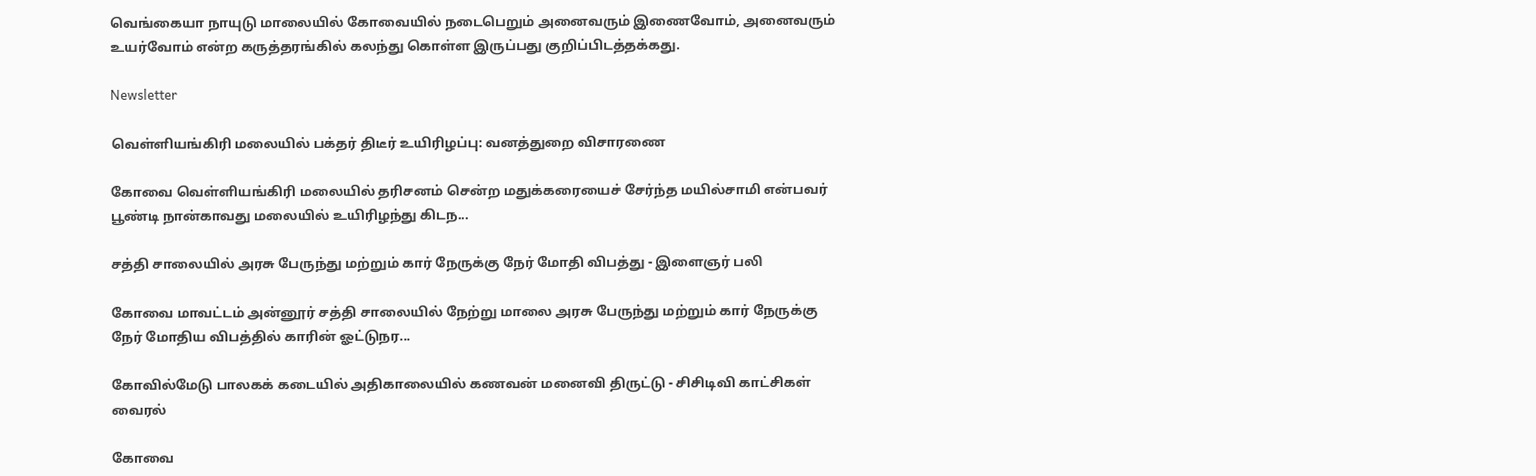வெங்கையா நாயுடு மாலையில் கோவையில் நடைபெறும் அனைவரும் இணைவோம், அனைவரும் உயர்வோம் என்ற கருத்தரங்கில் கலந்து கொள்ள இருப்பது குறிப்பிடத்தக்கது.

Newsletter

வெள்ளியங்கிரி மலையில் பக்தர் திடீர் உயிரிழப்பு: வனத்துறை விசாரணை

கோவை வெள்ளியங்கிரி மலையில் தரிசனம் சென்ற மதுக்கரையைச் சேர்ந்த மயில்சாமி என்பவர் பூண்டி நான்காவது மலையில் உயிரிழந்து கிடந...

சத்தி சாலையில் அரசு பேருந்து மற்றும் கார் நேருக்கு நேர் மோதி விபத்து - இளைஞர் பலி

கோவை மாவட்டம் அன்னூர் சத்தி சாலையில் நேற்று மாலை அரசு பேருந்து மற்றும் கார் நேருக்கு நேர் மோதிய விபத்தில் காரின் ஓட்டுநர...

கோவில்மேடு பாலகக் கடையில் அதிகாலையில் கணவன் மனைவி திருட்டு - சிசிடிவி காட்சிகள் வைரல்

கோவை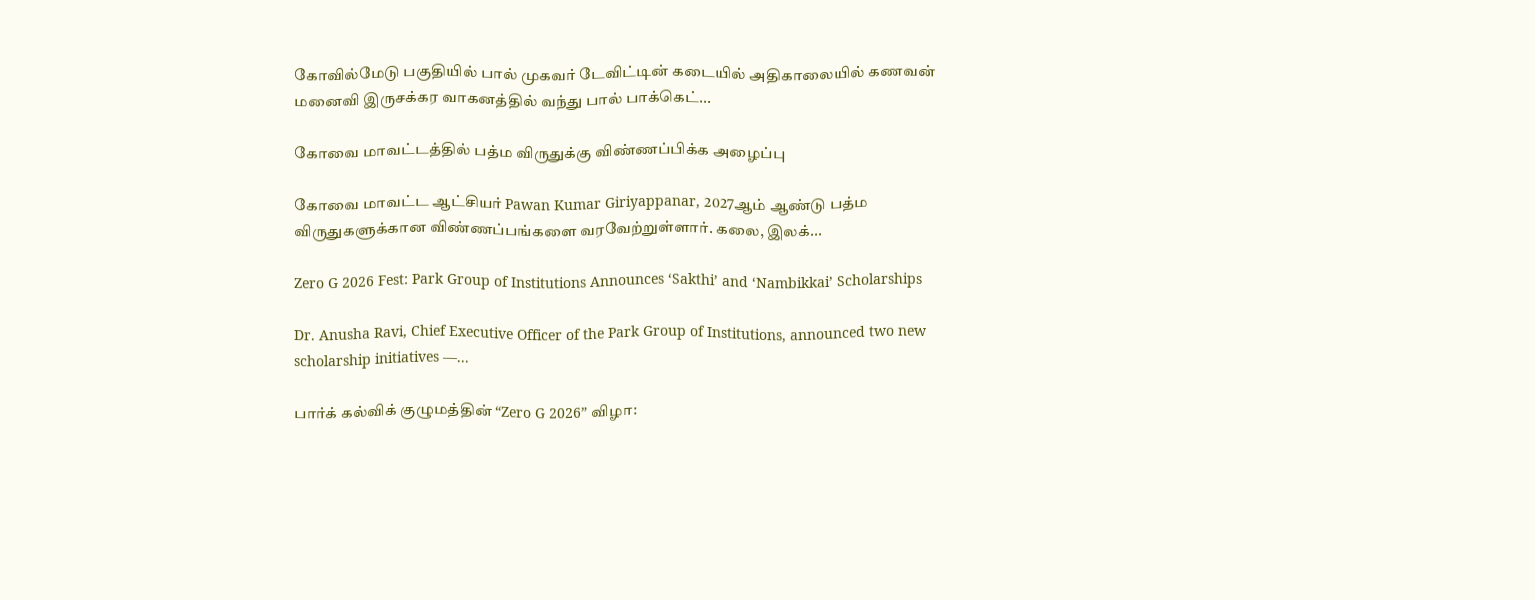கோவில்மேடு பகுதியில் பால் முகவர் டேவிட்டின் கடையில் அதிகாலையில் கணவன் மனைவி இருசக்கர வாகனத்தில் வந்து பால் பாக்கெட்...

கோவை மாவட்டத்தில் பத்ம விருதுக்கு விண்ணப்பிக்க அழைப்பு

கோவை மாவட்ட ஆட்சியர் Pawan Kumar Giriyappanar, 2027ஆம் ஆண்டு பத்ம விருதுகளுக்கான விண்ணப்பங்களை வரவேற்றுள்ளார். கலை, இலக்...

Zero G 2026 Fest: Park Group of Institutions Announces ‘Sakthi’ and ‘Nambikkai’ Scholarships

Dr. Anusha Ravi, Chief Executive Officer of the Park Group of Institutions, announced two new scholarship initiatives —...

பார்க் கல்விக் குழுமத்தின் “Zero G 2026” விழா: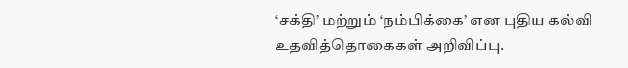‘சக்தி’ மற்றும் ‘நம்பிக்கை’ என புதிய கல்வி உதவித்தொகைகள் அறிவிப்பு.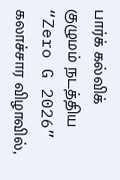பார்க் கல்விக் குழுமம் நடத்திய “Zero G 2026” கலாச்சார விழாவில்,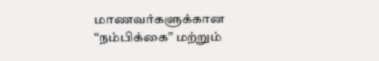மாணவர்களுக்கான “நம்பிக்கை” மற்றும்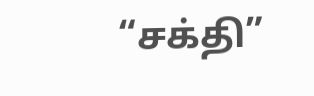“சக்தி”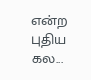என்ற புதிய கல...